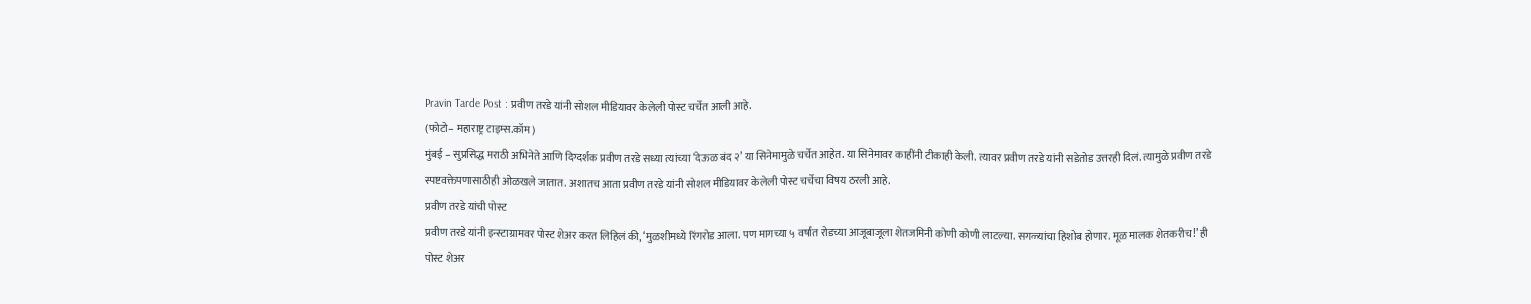Pravin Tarde Post : प्रवीण तरडे यांनी सोशल मीडियावर केलेली पोस्ट चर्चेत आली आहे.
(फोटो– महाराष्ट्र टाइम्स.कॉम)
मुंबई – सुप्रसिद्ध मराठी अभिनेते आणि दिग्दर्शक प्रवीण तरडे सध्या त्यांच्या ‘देऊळ बंद २’ या सिनेमामुळे चर्चेत आहेत. या सिनेमावर काहींनी टीकाही केली. त्यावर प्रवीण तरडे यांनी सडेतोड उत्तरही दिलं. त्यामुळे प्रवीण तरडे स्पष्टवक्तेपणासाठीही ओळखले जातात. अशातच आता प्रवीण तरडे यांनी सोशल मीडियावर केलेली पोस्ट चर्चेचा विषय ठरली आहे.
प्रवीण तरडे यांची पोस्ट
प्रवीण तरडे यांनी इन्स्टाग्रामवर पोस्ट शेअर करत लिहिलं की, ‘मुळशीमध्ये रिंगरोड आला. पण मागच्या ५ वर्षांत रोडच्या आजूबाजूला शेतजमिनी कोणी कोणी लाटल्या. सगळ्यांचा हिशोब होणार. मूळ मालक शेतकरीच!’ ही पोस्ट शेअर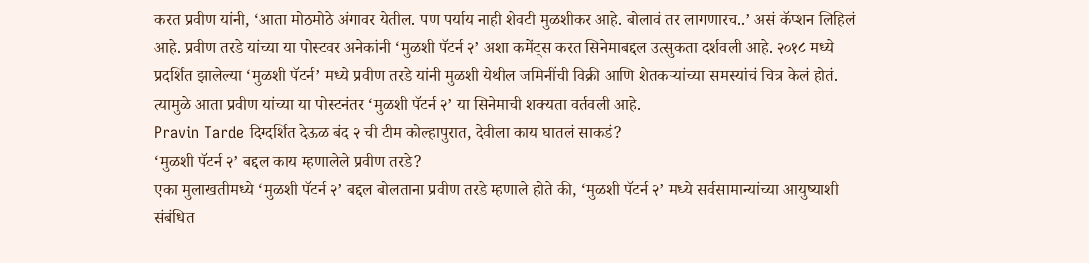करत प्रवीण यांनी, ‘आता मोठमोठे अंगावर येतील. पण पर्याय नाही शेवटी मुळशीकर आहे. बोलावं तर लागणारच..’ असं कॅप्शन लिहिलं आहे. प्रवीण तरडे यांच्या या पोस्टवर अनेकांनी ‘मुळशी पॅटर्न २’ अशा कमेंट्स करत सिनेमाबद्दल उत्सुकता दर्शवली आहे. २०१८ मध्ये प्रदर्शित झालेल्या ‘मुळशी पॅटर्न’ मध्ये प्रवीण तरडे यांनी मुळशी येथील जमिनींची विक्री आणि शेतकऱ्यांच्या समस्यांचं चित्र केलं होतं. त्यामुळे आता प्रवीण यांच्या या पोस्टनंतर ‘मुळशी पॅटर्न २’ या सिनेमाची शक्यता वर्तवली आहे.
Pravin Tarde दिग्दर्शित देऊळ बंद २ ची टीम कोल्हापुरात, देवीला काय घातलं साकडं?
‘मुळशी पॅटर्न २’ बद्दल काय म्हणालेले प्रवीण तरडे?
एका मुलाखतीमध्ये ‘मुळशी पॅटर्न २’ बद्दल बोलताना प्रवीण तरडे म्हणाले होते की, ‘मुळशी पॅटर्न २’ मध्ये सर्वसामान्यांच्या आयुष्याशी संबंधित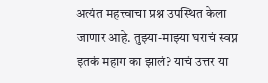अत्यंत महत्त्वाचा प्रश्न उपस्थित केला जाणार आहे. तुझ्या-माझ्या घराचं स्वप्न इतकं महाग का झालं? याचं उत्तर या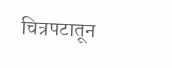चित्रपटातून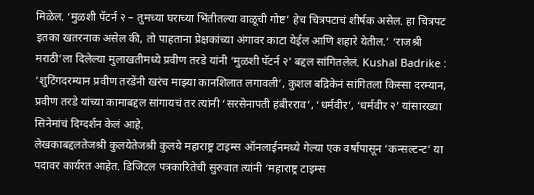मिळेल. ‘मुळशी पॅटर्न २ – तुमच्या घराच्या भिंतीतल्या वाळूची गोष्ट’ हेच चित्रपटाचं शीर्षक असेल. हा चित्रपट इतका खतरनाक असेल की, तो पाहताना प्रेक्षकांच्या अंगावर काटा येईल आणि शहारे येतील.’ ‘राजश्री मराठी’ला दिलेल्या मुलाखतीमध्ये प्रवीण तरडे यांनी ‘मुळशी पॅटर्न २’ बद्दल सांगितलेलं. Kushal Badrike : ‘शुटिंगदरम्यान प्रवीण तरडेंनी खरंच माझ्या कानशिलात लगावली’, कुशल बद्रिकेनं सांगितला किस्सा दरम्यान, प्रवीण तरडे यांच्या कामाबद्दल सांगायचं तर त्यांनी ‘सरसेनापती हंबीरराव’, ‘धर्मवीर’, ‘धर्मवीर २’ यांसारख्या सिनेमांचं दिग्दर्शन केलं आहे.
लेखकाबद्दलतेजश्री कुलयेतेजश्री कुलये महाराष्ट्र टाइम्स ऑनलाईनमध्ये गेल्या एक वर्षापासून ‘कन्सल्टन्ट’ या पदावर कार्यरत आहेत. डिजिटल पत्रकारितेची सुरुवात त्यांनी ‘महाराष्ट्र टाइम्स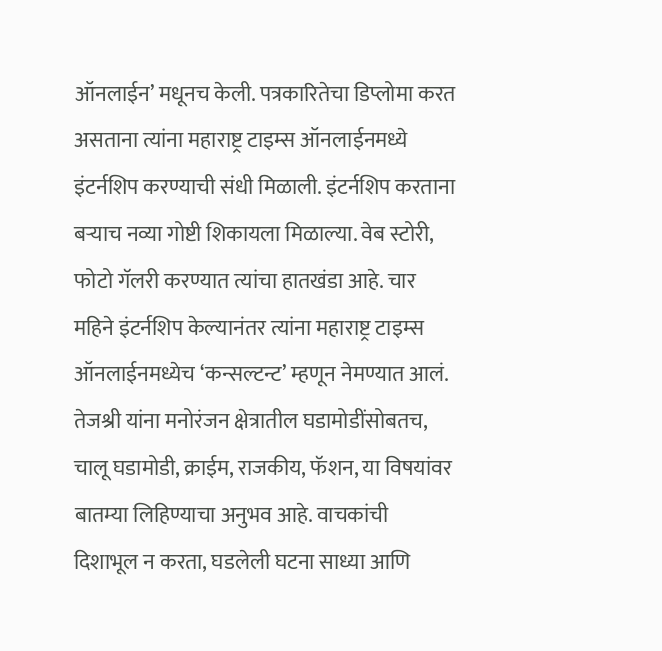ऑनलाईन’ मधूनच केली. पत्रकारितेचा डिप्लोमा करत असताना त्यांना महाराष्ट्र टाइम्स ऑनलाईनमध्ये इंटर्नशिप करण्याची संधी मिळाली. इंटर्नशिप करताना बऱ्याच नव्या गोष्टी शिकायला मिळाल्या. वेब स्टोरी, फोटो गॅलरी करण्यात त्यांचा हातखंडा आहे. चार महिने इंटर्नशिप केल्यानंतर त्यांना महाराष्ट्र टाइम्स ऑनलाईनमध्येच ‘कन्सल्टन्ट’ म्हणून नेमण्यात आलं.
तेजश्री यांना मनोरंजन क्षेत्रातील घडामोडींसोबतच, चालू घडामोडी, क्राईम, राजकीय, फॅशन, या विषयांवर बातम्या लिहिण्याचा अनुभव आहे. वाचकांची दिशाभूल न करता, घडलेली घटना साध्या आणि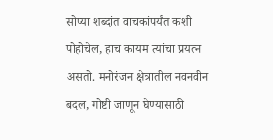सोप्या शब्दांत वाचकांपर्यंत कशी पोहोचेल, हाच कायम त्यांचा प्रयत्न असतो. मनोरंजन क्षेत्रातील नवनवीन बदल, गोष्टी जाणून घेण्यासाठी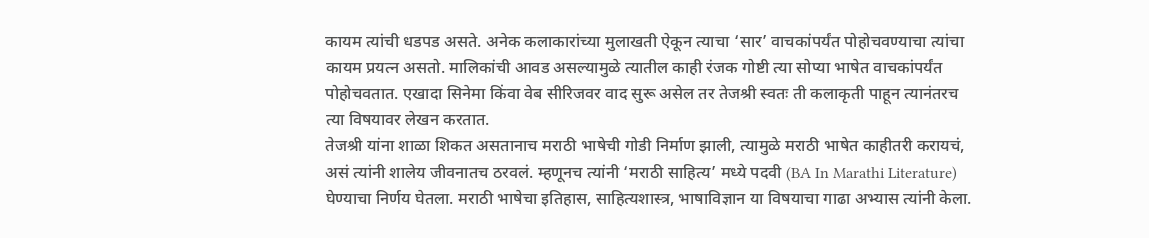कायम त्यांची धडपड असते. अनेक कलाकारांच्या मुलाखती ऐकून त्याचा ‘सार’ वाचकांपर्यंत पोहोचवण्याचा त्यांचा कायम प्रयत्न असतो. मालिकांची आवड असल्यामुळे त्यातील काही रंजक गोष्टी त्या सोप्या भाषेत वाचकांपर्यंत पोहोचवतात. एखादा सिनेमा किंवा वेब सीरिजवर वाद सुरू असेल तर तेजश्री स्वतः ती कलाकृती पाहून त्यानंतरच त्या विषयावर लेखन करतात.
तेजश्री यांना शाळा शिकत असतानाच मराठी भाषेची गोडी निर्माण झाली, त्यामुळे मराठी भाषेत काहीतरी करायचं, असं त्यांनी शालेय जीवनातच ठरवलं. म्हणूनच त्यांनी ‘मराठी साहित्य’ मध्ये पदवी (BA In Marathi Literature) घेण्याचा निर्णय घेतला. मराठी भाषेचा इतिहास, साहित्यशास्त्र, भाषाविज्ञान या विषयाचा गाढा अभ्यास त्यांनी केला.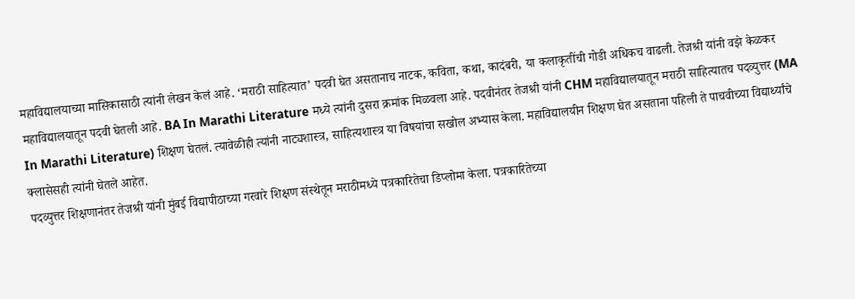महाविद्यालयाच्या मासिकासाठी त्यांनी लेखन केलं आहे. ‘मराठी साहित्यात’ पदवी घेत असतानाच नाटक, कविता, कथा, कादंबरी, या कलाकृतींची गोडी अधिकच वाढली. तेजश्री यांनी वझे केळकर महाविद्यालयातून पदवी घेतली आहे. BA In Marathi Literature मध्ये त्यांनी दुसरा क्रमांक मिळवला आहे. पदवीनंतर तेजश्री यांनी CHM महाविद्यालयातून मराठी साहित्यातच पदव्युत्तर (MA In Marathi Literature) शिक्षण घेतलं. त्यावेळीही त्यांनी नाट्यशास्त्र, साहित्यशास्त्र या विषयांचा सखोल अभ्यास केला. महाविद्यालयीन शिक्षण घेत असताना पहिली ते पाचवीच्या विद्यार्थ्यांचे क्लासेसही त्यांनी घेतले आहेत.
पदव्युत्तर शिक्षणानंतर तेजश्री यांनी मुंबई विद्यापीठाच्या गरवारे शिक्षण संस्थेतून मराठीमध्ये पत्रकारितेचा डिप्लोमा केला. पत्रकारितेच्या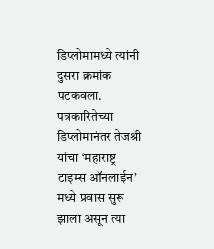डिप्लोमामध्ये त्यांनी दुसरा क्रमांक पटकवला. पत्रकारितेच्या डिप्लोमानंतर तेजश्री यांचा ‘महाराष्ट्र टाइम्स ऑनलाईन’ मध्ये प्रवास सुरू झाला असून त्या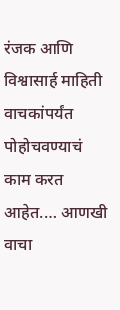रंजक आणि विश्वासार्ह माहिती वाचकांपर्यंत पोहोचवण्याचं काम करत आहेत.… आणखी वाचा